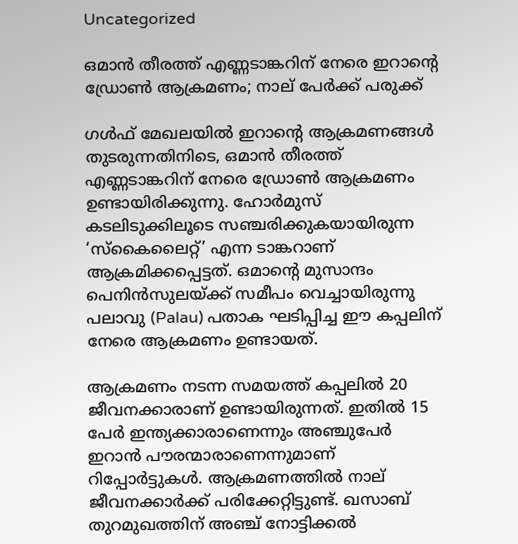Uncategorized

ഒമാൻ തീരത്ത് എണ്ണടാങ്കറിന് നേരെ ഇറാന്റെ ഡ്രോൺ ആക്രമണം; നാല് പേർക്ക് പരുക്ക്

ഗൾഫ് മേഖലയിൽ ഇറാന്റെ ആക്രമണങ്ങൾ തുടരുന്നതിനിടെ, ഒമാൻ തീരത്ത് എണ്ണടാങ്കറിന് നേരെ ഡ്രോൺ ആക്രമണം ഉണ്ടായിരിക്കുന്നു. ഹോർമുസ് കടലിടുക്കിലൂടെ സഞ്ചരിക്കുകയായിരുന്ന ‘സ്‌കൈലൈറ്റ്’ എന്ന ടാങ്കറാണ് ആക്രമിക്കപ്പെട്ടത്. ഒമാന്റെ മുസാന്ദം പെനിൻസുലയ്ക്ക് സമീപം വെച്ചായിരുന്നു പലാവു (Palau) പതാക ഘടിപ്പിച്ച ഈ കപ്പലിന് നേരെ ആക്രമണം ഉണ്ടായത്.

ആക്രമണം നടന്ന സമയത്ത് കപ്പലിൽ 20 ജീവനക്കാരാണ് ഉണ്ടായിരുന്നത്. ഇതിൽ 15 പേർ ഇന്ത്യക്കാരാണെന്നും അഞ്ചുപേർ ഇറാൻ പൗരന്മാരാണെന്നുമാണ് റിപ്പോർട്ടുകൾ. ആക്രമണത്തിൽ നാല് ജീവനക്കാർക്ക് പരിക്കേറ്റിട്ടുണ്ട്. ഖസാബ് തുറമുഖത്തിന് അഞ്ച് നോട്ടിക്കൽ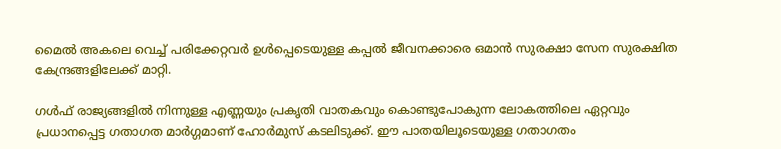മൈൽ അകലെ വെച്ച് പരിക്കേറ്റവർ ഉൾപ്പെടെയുള്ള കപ്പൽ ജീവനക്കാരെ ഒമാൻ സുരക്ഷാ സേന സുരക്ഷിത കേന്ദ്രങ്ങളിലേക്ക് മാറ്റി.

ഗൾഫ് രാജ്യങ്ങളിൽ നിന്നുള്ള എണ്ണയും പ്രകൃതി വാതകവും കൊണ്ടുപോകുന്ന ലോകത്തിലെ ഏറ്റവും പ്രധാനപ്പെട്ട ഗതാഗത മാർഗ്ഗമാണ് ഹോർമുസ് കടലിടുക്ക്. ഈ പാതയിലൂടെയുള്ള ഗതാഗതം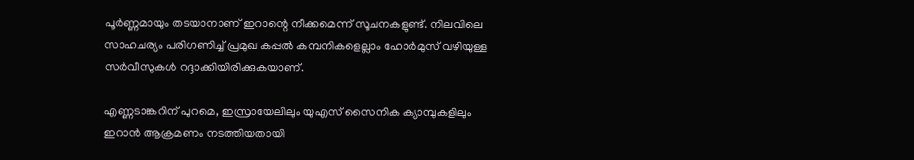പൂർണ്ണമായും തടയാനാണ് ഇറാന്റെ നീക്കമെന്ന് സൂചനകളുണ്ട്. നിലവിലെ സാഹചര്യം പരിഗണിച്ച് പ്രമുഖ കപ്പൽ കമ്പനികളെല്ലാം ഹോർമുസ് വഴിയുള്ള സർവീസുകൾ റദ്ദാക്കിയിരിക്കുകയാണ്.

എണ്ണടാങ്കറിന് പുറമെ, ഇസ്രായേലിലും യുഎസ് സൈനിക ക്യാമ്പുകളിലും ഇറാൻ ആക്രമണം നടത്തിയതായി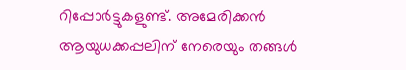റിപ്പോർട്ടുകളുണ്ട്. അമേരിക്കൻ ആയുധക്കപ്പലിന് നേരെയും തങ്ങൾ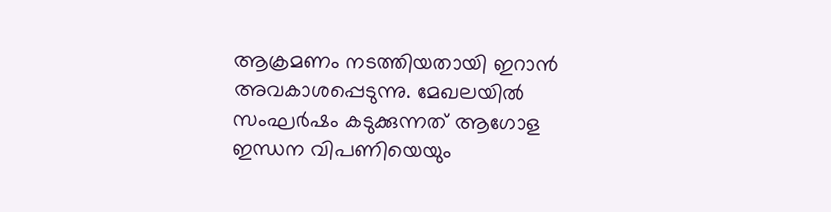ആക്രമണം നടത്തിയതായി ഇറാൻ അവകാശപ്പെടുന്നു. മേഖലയിൽ സംഘർഷം കടുക്കുന്നത് ആഗോള ഇന്ധന വിപണിയെയും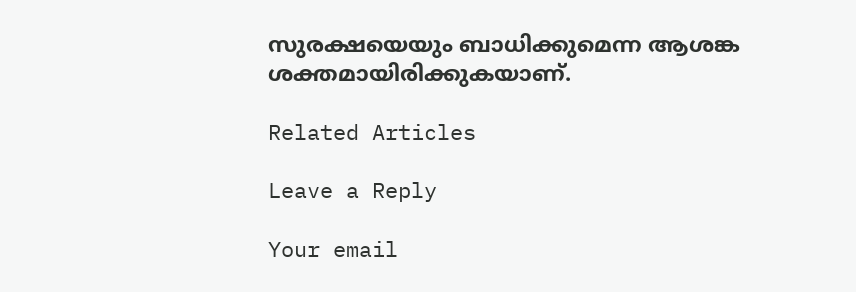സുരക്ഷയെയും ബാധിക്കുമെന്ന ആശങ്ക ശക്തമായിരിക്കുകയാണ്.

Related Articles

Leave a Reply

Your email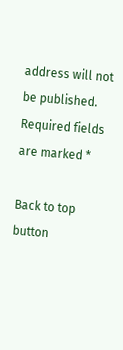address will not be published. Required fields are marked *

Back to top button